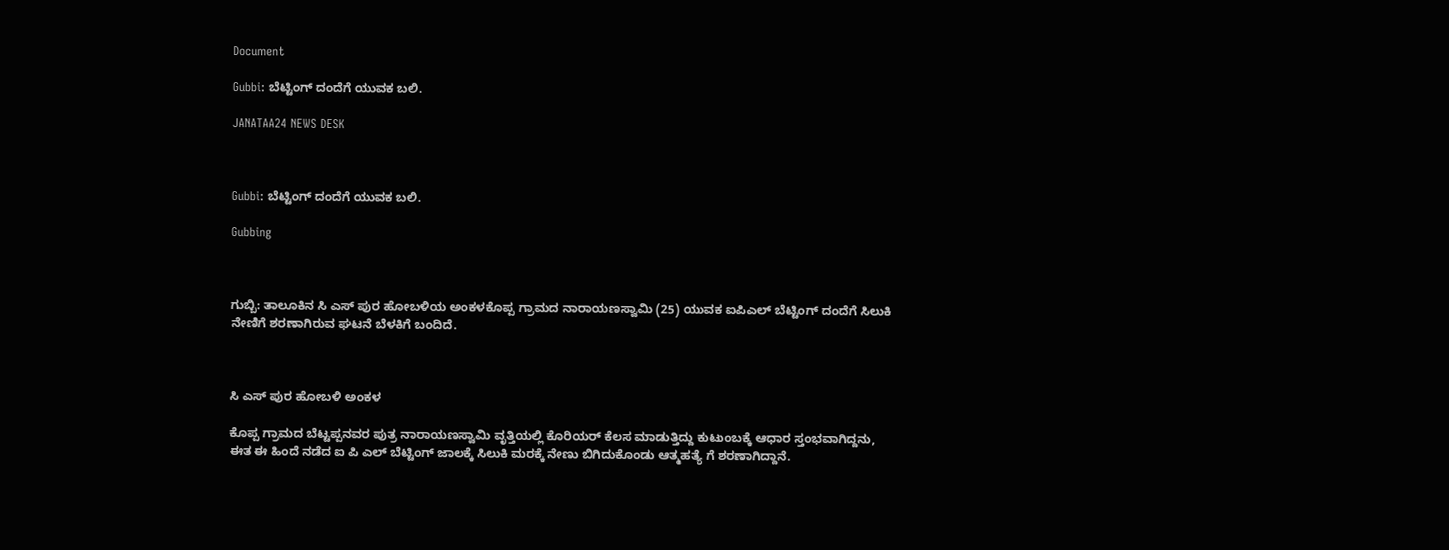Document

Gubbi: ಬೆಟ್ಟಿಂಗ್ ದಂದೆಗೆ ಯುವಕ ಬಲಿ.

JANATAA24 NEWS DESK



Gubbi: ಬೆಟ್ಟಿಂಗ್ ದಂದೆಗೆ ಯುವಕ ಬಲಿ.

Gubbing



ಗುಬ್ಬಿ: ತಾಲೂಕಿನ ಸಿ ಎಸ್ ಪುರ ಹೋಬಳಿಯ ಅಂಕಳಕೊಪ್ಪ ಗ್ರಾಮದ ನಾರಾಯಣಸ್ವಾಮಿ (25) ಯುವಕ ಐಪಿಎಲ್ ಬೆಟ್ಟಿಂಗ್ ದಂದೆಗೆ ಸಿಲುಕಿ ನೇಣಿಗೆ ಶರಣಾಗಿರುವ ಘಟನೆ ಬೆಳಕಿಗೆ ಬಂದಿದೆ.



ಸಿ ಎಸ್ ಪುರ ಹೋಬಳಿ ಅಂಕಳ

ಕೊಪ್ಪ ಗ್ರಾಮದ ಬೆಟ್ಟಪ್ಪನವರ ಪುತ್ರ ನಾರಾಯಣಸ್ವಾಮಿ ವೃತ್ತಿಯಲ್ಲಿ ಕೊರಿಯರ್ ಕೆಲಸ ಮಾಡುತ್ತಿದ್ದು ಕುಟುಂಬಕ್ಕೆ ಆಧಾರ ಸ್ತಂಭವಾಗಿದ್ದನು, ಈತ ಈ ಹಿಂದೆ ನಡೆದ ಐ ಪಿ ಎಲ್ ಬೆಟ್ಟಿಂಗ್ ಜಾಲಕ್ಕೆ ಸಿಲುಕಿ ಮರಕ್ಕೆ ನೇಣು ಬಿಗಿದುಕೊಂಡು ಆತ್ಮಹತ್ಯೆ ಗೆ ಶರಣಾಗಿದ್ದಾನೆ.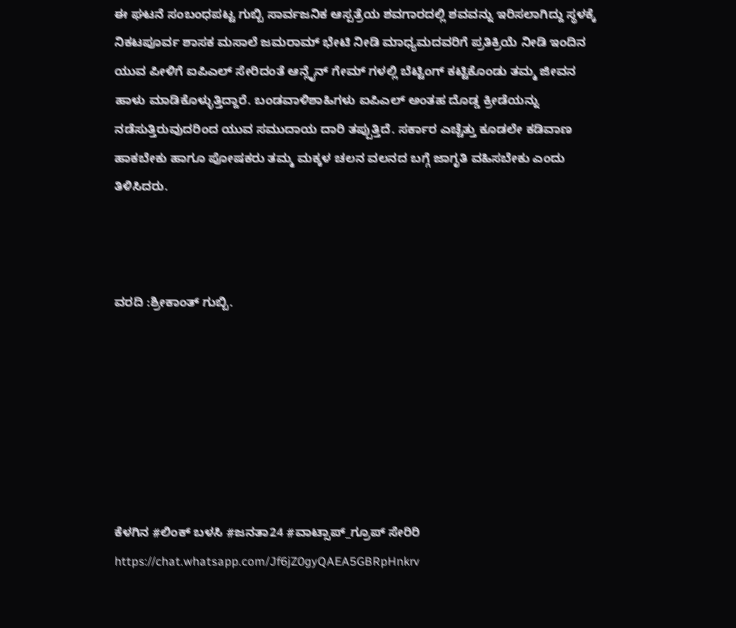ಈ ಘಟನೆ ಸಂಬಂಧಪಟ್ಟ ಗುಬ್ಬಿ ಸಾರ್ವಜನಿಕ ಆಸ್ಪತ್ರೆಯ ಶವಗಾರದಲ್ಲಿ ಶವವನ್ನು ಇರಿಸಲಾಗಿದ್ದು ಸ್ಥಳಕ್ಕೆ ನಿಕಟಪೂರ್ವ ಶಾಸಕ ಮಸಾಲೆ ಜಮರಾಮ್ ಭೇಟಿ ನೀಡಿ ಮಾಧ್ಯಮದವರಿಗೆ ಪ್ರತಿಕ್ರಿಯೆ ನೀಡಿ ಇಂದಿನ ಯುವ ಪೀಳಿಗೆ ಐಪಿಎಲ್ ಸೇರಿದಂತೆ ಆನ್ಲೈನ್ ಗೇಮ್ ಗಳಲ್ಲಿ ಬೆಟ್ಟಿಂಗ್ ಕಟ್ಟಿಕೊಂಡು ತಮ್ಮ ಜೀವನ ಹಾಳು ಮಾಡಿಕೊಳ್ಳುತ್ತಿದ್ದಾರೆ. ಬಂಡವಾಳಿಶಾಹಿಗಳು ಐಪಿಎಲ್ ಅಂತಹ ದೊಡ್ಡ ಕ್ರೀಡೆಯನ್ನು ನಡೆಸುತ್ತಿರುವುದರಿಂದ ಯುವ ಸಮುದಾಯ ದಾರಿ ತಪ್ಪುತ್ತಿದೆ. ಸರ್ಕಾರ ಎಚ್ಚೆತ್ತು ಕೂಡಲೇ ಕಡಿವಾಣ ಹಾಕಬೇಕು ಹಾಗೂ ಪೋಷಕರು ತಮ್ಮ ಮಕ್ಕಳ ಚಲನ ವಲನದ ಬಗ್ಗೆ ಜಾಗೃತಿ ವಹಿಸಬೇಕು ಎಂದು ತಿಳಿಸಿದರು.



ವರದಿ :ಶ್ರೀಕಾಂತ್ ಗುಬ್ಬಿ.







ಕೆಳಗಿನ #ಲಿಂಕ್ ಬಳಸಿ #ಜನತಾ24 #ವಾಟ್ಸಾಪ್_ಗ್ರೂಪ್ ಸೇರಿರಿ https://chat.whatsapp.com/Jf6jZ0gyQAEA5GBRpHnkrv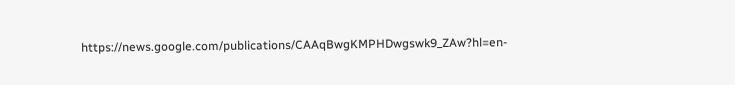https://news.google.com/publications/CAAqBwgKMPHDwgswk9_ZAw?hl=en-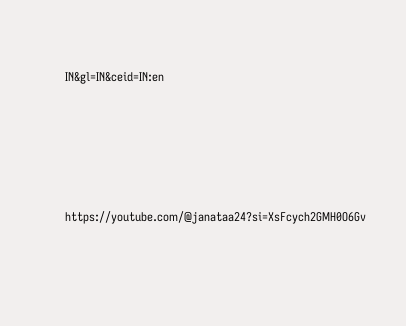IN&gl=IN&ceid=IN:en





https://youtube.com/@janataa24?si=XsFcych2GMH0O6Gv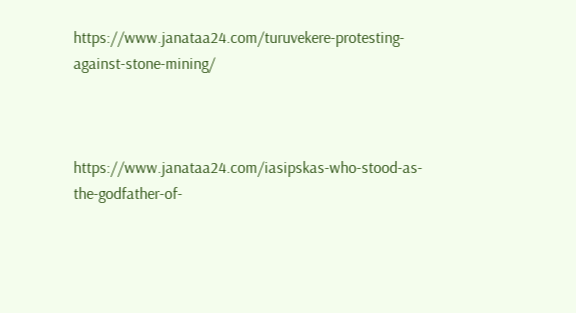https://www.janataa24.com/turuvekere-protesting-against-stone-mining/



https://www.janataa24.com/iasipskas-who-stood-as-the-godfather-of-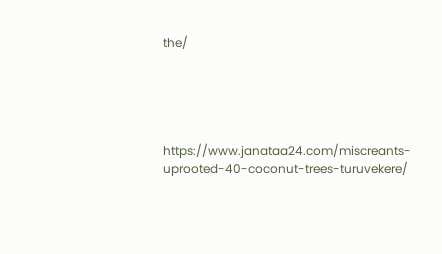the/





https://www.janataa24.com/miscreants-uprooted-40-coconut-trees-turuvekere/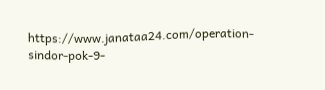https://www.janataa24.com/operation-sindor-pok-9-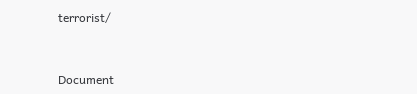terrorist/



Document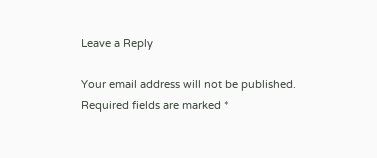Leave a Reply

Your email address will not be published. Required fields are marked *